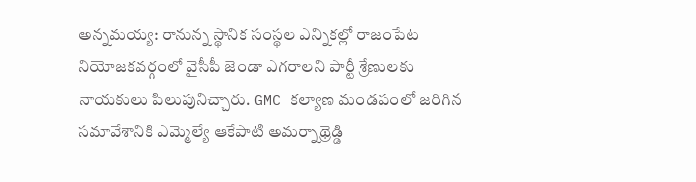అన్నమయ్య: రానున్న స్థానిక సంస్థల ఎన్నికల్లో రాజంపేట నియోజకవర్గంలో వైసీపీ జెండా ఎగరాలని పార్టీ శ్రేణులకు నాయకులు పిలుపునిచ్చారు. GMC కల్యాణ మండపంలో జరిగిన సమావేశానికి ఎమ్మెల్యే ఆకేపాటి అమర్నాథ్రెడ్డి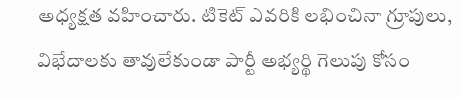అధ్యక్షత వహించారు. టికెట్ ఎవరికి లభించినా గ్రూపులు, విభేదాలకు తావులేకుండా పార్టీ అభ్యర్థి గెలుపు కోసం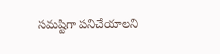సమష్టిగా పనిచేయాలని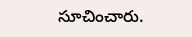సూచించారు.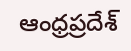ఆంధ్రప్రదేశ్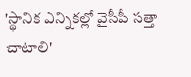'స్థానిక ఎన్నికల్లో వైసీపీ సత్తా చాటాలి'